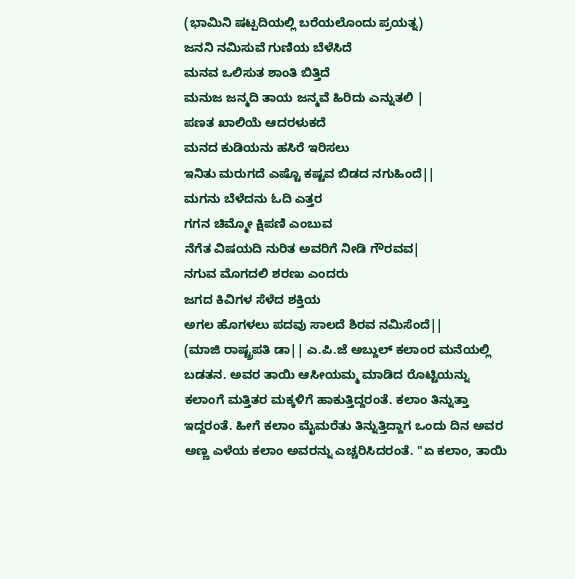(ಭಾಮಿನಿ ಷಟ್ಪದಿಯಲ್ಲಿ ಬರೆಯಲೊಂದು ಪ್ರಯತ್ನ)
ಜನನಿ ನಮಿಸುವೆ ಗುಣಿಯ ಬೆಳೆಸಿದೆ
ಮನವ ಒಲಿಸುತ ಶಾಂತಿ ಬಿತ್ತಿದೆ
ಮನುಜ ಜನ್ಮದಿ ತಾಯ ಜನ್ಮವೆ ಹಿರಿದು ಎನ್ನುತಲಿ |
ಪಣತ ಖಾಲಿಯೆ ಆದರಳುಕದೆ
ಮನದ ಕುಡಿಯನು ಹಸಿರೆ ಇರಿಸಲು
ಇನಿತು ಮರುಗದೆ ಎಷ್ಟೊ ಕಷ್ಟವ ಬಿಡದ ನಗುಹಿಂದೆ||
ಮಗನು ಬೆಳೆದನು ಓದಿ ಎತ್ತರ
ಗಗನ ಚಿಮ್ಮೋ ಕ್ಷಿಪಣಿ ಎಂಬುವ
ನೆಗೆತ ವಿಷಯದಿ ನುರಿತ ಅವರಿಗೆ ನೀಡಿ ಗೌರವವ|
ನಗುವ ಮೊಗದಲಿ ಶರಣು ಎಂದರು
ಜಗದ ಕಿವಿಗಳ ಸೆಳೆದ ಶಕ್ತಿಯ
ಅಗಲ ಹೊಗಳಲು ಪದವು ಸಾಲದೆ ಶಿರವ ನಮಿಸೆಂದೆ||
(ಮಾಜಿ ರಾಷ್ಟ್ರಪತಿ ಡಾ|| ಎ.ಪಿ.ಜೆ ಅಬ್ದುಲ್ ಕಲಾಂರ ಮನೆಯಲ್ಲಿ ಬಡತನ. ಅವರ ತಾಯಿ ಆಸೀಯಮ್ಮ ಮಾಡಿದ ರೊಟ್ಟಿಯನ್ನು ಕಲಾಂಗೆ ಮತ್ತಿತರ ಮಕ್ಕಳಿಗೆ ಹಾಕುತ್ತಿದ್ದರಂತೆ. ಕಲಾಂ ತಿನ್ನುತ್ತಾ ಇದ್ದರಂತೆ. ಹೀಗೆ ಕಲಾಂ ಮೈಮರೆತು ತಿನ್ನುತ್ತಿದ್ದಾಗ ಒಂದು ದಿನ ಅವರ ಅಣ್ಣ ಎಳೆಯ ಕಲಾಂ ಅವರನ್ನು ಎಚ್ಚರಿಸಿದರಂತೆ. "ಏ ಕಲಾಂ, ತಾಯಿ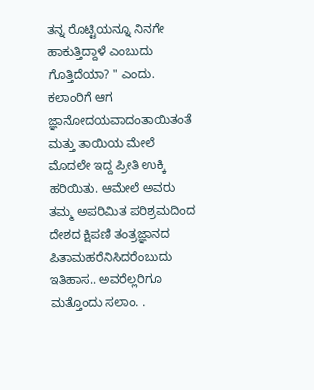ತನ್ನ ರೊಟ್ಟಿಯನ್ನೂ ನಿನಗೇ ಹಾಕುತ್ತಿದ್ದಾಳೆ ಎಂಬುದು ಗೊತ್ತಿದೆಯಾ? " ಎಂದು. ಕಲಾಂರಿಗೆ ಆಗ ಜ್ಞಾನೋದಯವಾದಂತಾಯಿತಂತೆ ಮತ್ತು ತಾಯಿಯ ಮೇಲೆ ಮೊದಲೇ ಇದ್ದ ಪ್ರೀತಿ ಉಕ್ಕಿ ಹರಿಯಿತು. ಆಮೇಲೆ ಅವರು ತಮ್ಮ ಅಪರಿಮಿತ ಪರಿಶ್ರಮದಿಂದ ದೇಶದ ಕ್ಷಿಪಣಿ ತಂತ್ರಜ್ಞಾನದ ಪಿತಾಮಹರೆನಿಸಿದರೆಂಬುದು ಇತಿಹಾಸ.. ಅವರೆಲ್ಲರಿಗೂ ಮತ್ತೊಂದು ಸಲಾಂ. .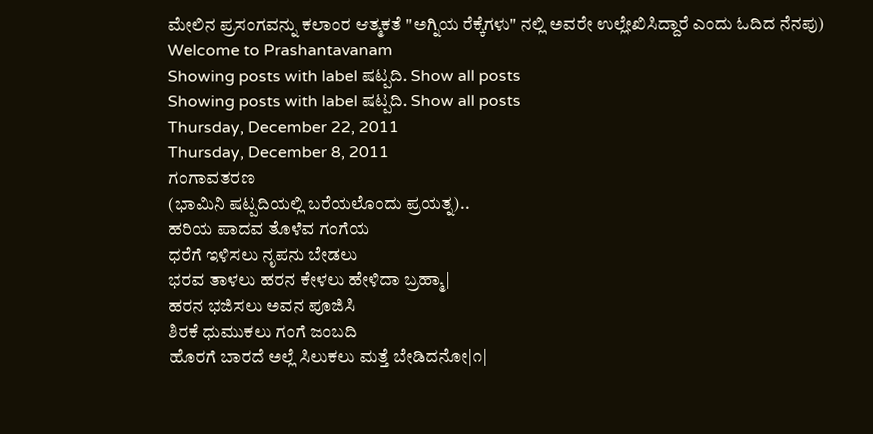ಮೇಲಿನ ಪ್ರಸಂಗವನ್ನು ಕಲಾಂರ ಆತ್ಮಕತೆ "ಅಗ್ನಿಯ ರೆಕ್ಕೆಗಳು" ನಲ್ಲಿ ಅವರೇ ಉಲ್ಲೇಖಿಸಿದ್ದಾರೆ ಎಂದು ಓದಿದ ನೆನಪು)
Welcome to Prashantavanam
Showing posts with label ಷಟ್ಪದಿ. Show all posts
Showing posts with label ಷಟ್ಪದಿ. Show all posts
Thursday, December 22, 2011
Thursday, December 8, 2011
ಗಂಗಾವತರಣ
(ಭಾಮಿನಿ ಷಟ್ಪದಿಯಲ್ಲಿ ಬರೆಯಲೊಂದು ಪ್ರಯತ್ನ)..
ಹರಿಯ ಪಾದವ ತೊಳೆವ ಗಂಗೆಯ
ಧರೆಗೆ ಇಳಿಸಲು ನೃಪನು ಬೇಡಲು
ಭರವ ತಾಳಲು ಹರನ ಕೇಳಲು ಹೇಳಿದಾ ಬ್ರಹ್ಮಾ|
ಹರನ ಭಜಿಸಲು ಅವನ ಪೂಜಿಸಿ
ಶಿರಕೆ ಧುಮುಕಲು ಗಂಗೆ ಜಂಬದಿ
ಹೊರಗೆ ಬಾರದೆ ಅಲ್ಲೆ ಸಿಲುಕಲು ಮತ್ತೆ ಬೇಡಿದನೋ|೧|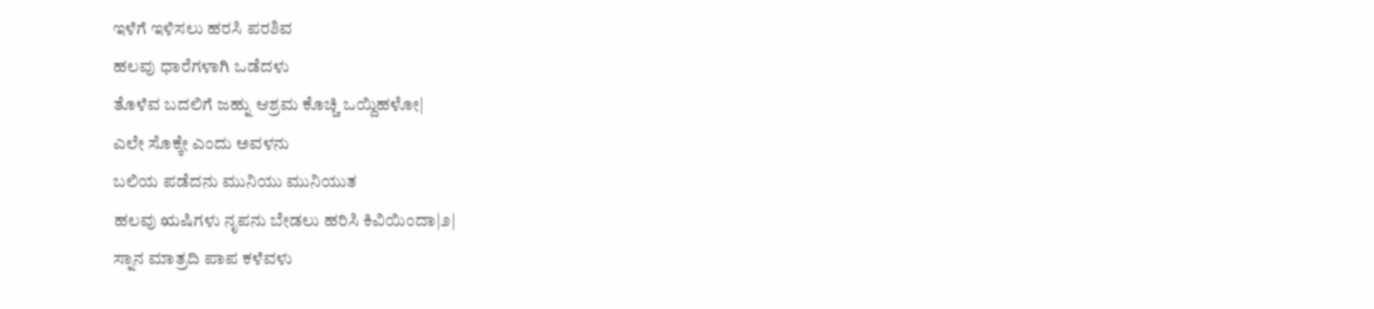ಇಳೆಗೆ ಇಳಿಸಲು ಹರಸಿ ಪರಶಿವ
ಹಲವು ಧಾರೆಗಳಾಗಿ ಒಡೆದಳು
ತೊಳೆವ ಬದಲಿಗೆ ಜಹ್ನು ಆಶ್ರಮ ಕೊಚ್ಚಿ ಒಯ್ದಿಹಳೋ|
ಎಲೇ ಸೊಕ್ಕೇ ಎಂದು ಅವಳನು
ಬಲಿಯ ಪಡೆದನು ಮುನಿಯು ಮುನಿಯುತ
ಹಲವು ಋಷಿಗಳು ನೃಪನು ಬೇಡಲು ಹರಿಸಿ ಕಿವಿಯಿಂದಾ|೨|
ಸ್ನಾನ ಮಾತ್ರದಿ ಪಾಪ ಕಳೆವಳು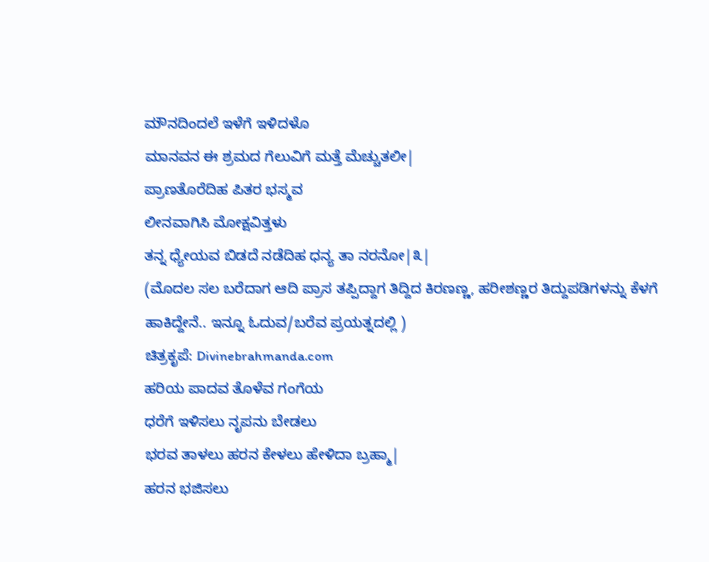ಮೌನದಿಂದಲೆ ಇಳೆಗೆ ಇಳಿದಳೊ
ಮಾನವನ ಈ ಶ್ರಮದ ಗೆಲುವಿಗೆ ಮತ್ತೆ ಮೆಚ್ಚುತಲೀ|
ಪ್ರಾಣತೊರೆದಿಹ ಪಿತರ ಭಸ್ಮವ
ಲೀನವಾಗಿಸಿ ಮೋಕ್ಷವಿತ್ತಳು
ತನ್ನ ಧ್ಯೇಯವ ಬಿಡದೆ ನಡೆದಿಹ ಧನ್ಯ ತಾ ನರನೋ|೩|
(ಮೊದಲ ಸಲ ಬರೆದಾಗ ಆದಿ ಪ್ರಾಸ ತಪ್ಪಿದ್ದಾಗ ತಿದ್ದಿದ ಕಿರಣಣ್ಣ, ಹರೀಶಣ್ಣರ ತಿದ್ದುಪಡಿಗಳನ್ನು ಕೆಳಗೆ ಹಾಕಿದ್ದೇನೆ.. ಇನ್ನೂ ಓದುವ/ಬರೆವ ಪ್ರಯತ್ನದಲ್ಲಿ )
ಚಿತ್ರಕೃಪೆ: Divinebrahmanda.com
ಹರಿಯ ಪಾದವ ತೊಳೆವ ಗಂಗೆಯ
ಧರೆಗೆ ಇಳಿಸಲು ನೃಪನು ಬೇಡಲು
ಭರವ ತಾಳಲು ಹರನ ಕೇಳಲು ಹೇಳಿದಾ ಬ್ರಹ್ಮಾ|
ಹರನ ಭಜಿಸಲು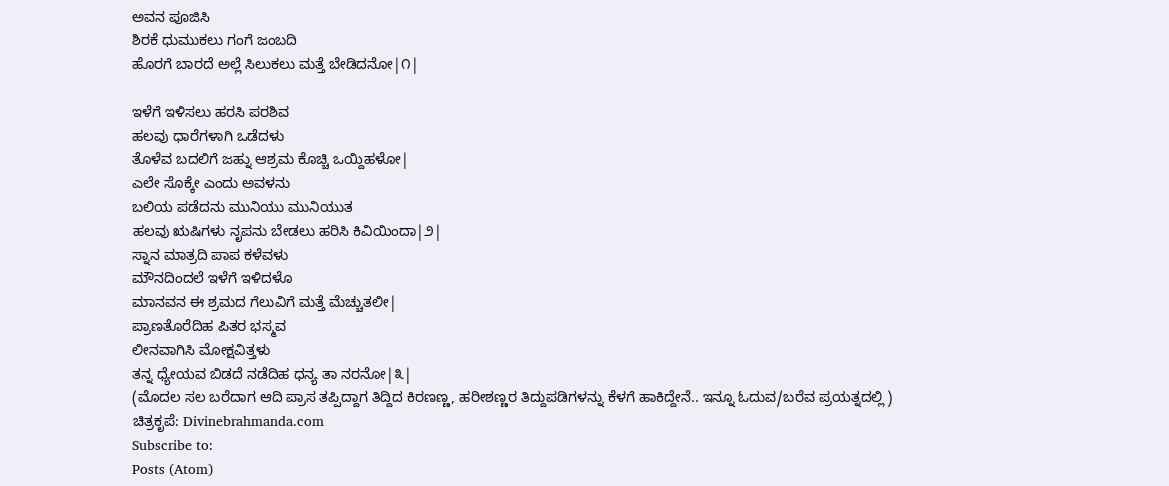ಅವನ ಪೂಜಿಸಿ
ಶಿರಕೆ ಧುಮುಕಲು ಗಂಗೆ ಜಂಬದಿ
ಹೊರಗೆ ಬಾರದೆ ಅಲ್ಲೆ ಸಿಲುಕಲು ಮತ್ತೆ ಬೇಡಿದನೋ|೧|

ಇಳೆಗೆ ಇಳಿಸಲು ಹರಸಿ ಪರಶಿವ
ಹಲವು ಧಾರೆಗಳಾಗಿ ಒಡೆದಳು
ತೊಳೆವ ಬದಲಿಗೆ ಜಹ್ನು ಆಶ್ರಮ ಕೊಚ್ಚಿ ಒಯ್ದಿಹಳೋ|
ಎಲೇ ಸೊಕ್ಕೇ ಎಂದು ಅವಳನು
ಬಲಿಯ ಪಡೆದನು ಮುನಿಯು ಮುನಿಯುತ
ಹಲವು ಋಷಿಗಳು ನೃಪನು ಬೇಡಲು ಹರಿಸಿ ಕಿವಿಯಿಂದಾ|೨|
ಸ್ನಾನ ಮಾತ್ರದಿ ಪಾಪ ಕಳೆವಳು
ಮೌನದಿಂದಲೆ ಇಳೆಗೆ ಇಳಿದಳೊ
ಮಾನವನ ಈ ಶ್ರಮದ ಗೆಲುವಿಗೆ ಮತ್ತೆ ಮೆಚ್ಚುತಲೀ|
ಪ್ರಾಣತೊರೆದಿಹ ಪಿತರ ಭಸ್ಮವ
ಲೀನವಾಗಿಸಿ ಮೋಕ್ಷವಿತ್ತಳು
ತನ್ನ ಧ್ಯೇಯವ ಬಿಡದೆ ನಡೆದಿಹ ಧನ್ಯ ತಾ ನರನೋ|೩|
(ಮೊದಲ ಸಲ ಬರೆದಾಗ ಆದಿ ಪ್ರಾಸ ತಪ್ಪಿದ್ದಾಗ ತಿದ್ದಿದ ಕಿರಣಣ್ಣ, ಹರೀಶಣ್ಣರ ತಿದ್ದುಪಡಿಗಳನ್ನು ಕೆಳಗೆ ಹಾಕಿದ್ದೇನೆ.. ಇನ್ನೂ ಓದುವ/ಬರೆವ ಪ್ರಯತ್ನದಲ್ಲಿ )
ಚಿತ್ರಕೃಪೆ: Divinebrahmanda.com
Subscribe to:
Posts (Atom)